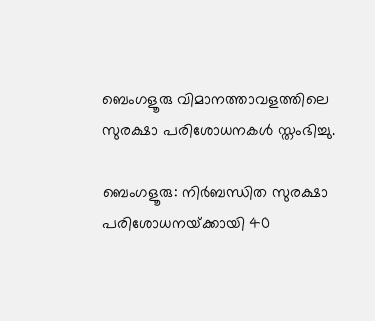ബെംഗളൂരു വിമാനത്താവളത്തിലെ സുരക്ഷാ പരിശോധനകൾ സ്തംഭിച്ചു.

ബെംഗളൂരു: നിർബന്ധിത സുരക്ഷാ പരിശോധനയ്‌ക്കായി 40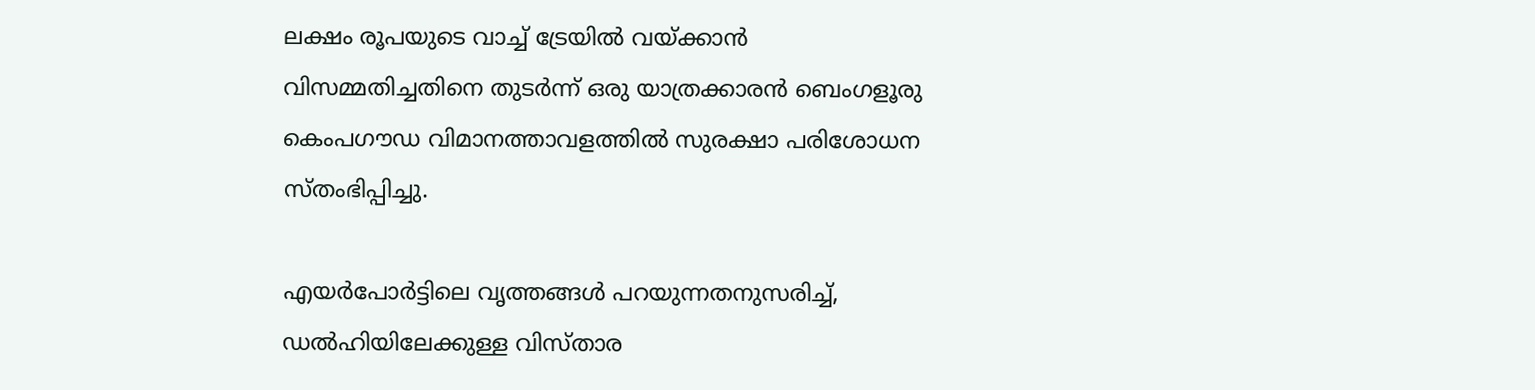ലക്ഷം രൂപയുടെ വാച്ച് ട്രേയിൽ വയ്ക്കാൻ വിസമ്മതിച്ചതിനെ തുടർന്ന് ഒരു യാത്രക്കാരൻ ബെംഗളൂരു കെംപഗൗഡ വിമാനത്താവളത്തിൽ സുരക്ഷാ പരിശോധന സ്തംഭിപ്പിച്ചു.

എയർപോർട്ടിലെ വൃത്തങ്ങൾ പറയുന്നതനുസരിച്ച്, ഡൽഹിയിലേക്കുള്ള വിസ്താര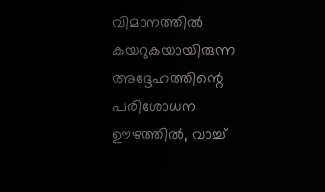വിമാനത്തിൽ കയറുകയായിരുന്ന അദ്ദേഹത്തിന്റെ പരിശോധന ഊഴത്തിൽ, വാച്ച്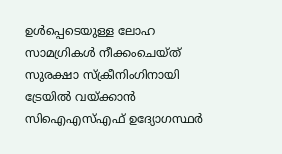ഉൾപ്പെടെയുള്ള ലോഹ സാമഗ്രികൾ നീക്കംചെയ്ത് സുരക്ഷാ സ്ക്രീനിംഗിനായി ട്രേയിൽ വയ്ക്കാൻ സിഐഎസ്എഫ് ഉദ്യോഗസ്ഥർ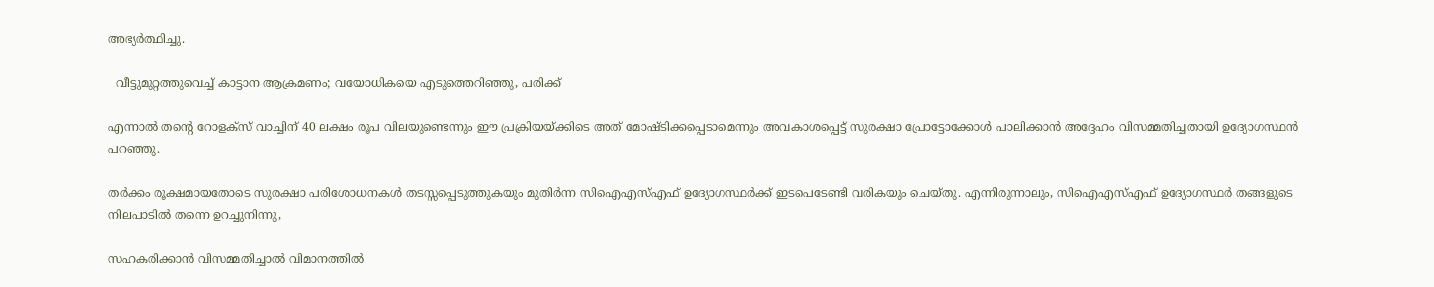അഭ്യർത്ഥിച്ചു.

  വീട്ടുമുറ്റത്തുവെച്ച് കാട്ടാന ആക്രമണം; വയോധികയെ എടുത്തെറിഞ്ഞു, പരിക്ക്

എന്നാൽ തന്റെ റോളക്‌സ് വാച്ചിന് 40 ലക്ഷം രൂപ വിലയുണ്ടെന്നും ഈ പ്രക്രിയയ്ക്കിടെ അത് മോഷ്ടിക്കപ്പെടാമെന്നും അവകാശപ്പെട്ട് സുരക്ഷാ പ്രോട്ടോക്കോൾ പാലിക്കാൻ അദ്ദേഹം വിസമ്മതിച്ചതായി ഉദ്യോഗസ്ഥൻ പറഞ്ഞു.

തർക്കം രൂക്ഷമായതോടെ സുരക്ഷാ പരിശോധനകൾ തടസ്സപ്പെടുത്തുകയും മുതിർന്ന സിഐഎസ്എഫ് ഉദ്യോഗസ്ഥർക്ക് ഇടപെടേണ്ടി വരികയും ചെയ്തു. എന്നിരുന്നാലും, സിഐഎസ്എഫ് ഉദ്യോഗസ്ഥർ തങ്ങളുടെ നിലപാടിൽ തന്നെ ഉറച്ചുനിന്നു,

സഹകരിക്കാൻ വിസമ്മതിച്ചാൽ വിമാനത്തിൽ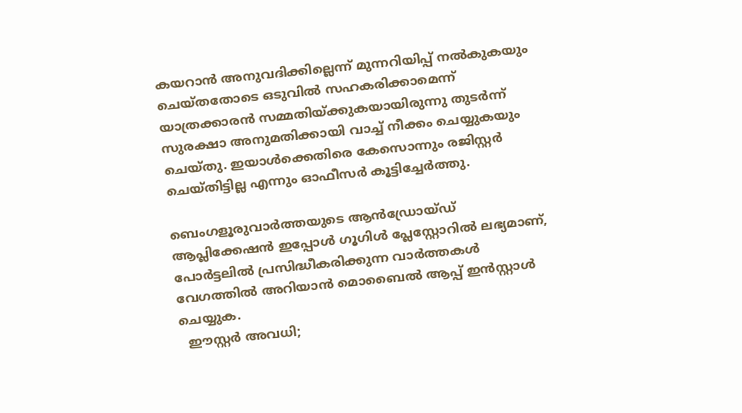കയറാൻ അനുവദിക്കില്ലെന്ന് മുന്നറിയിപ്പ് നൽകുകയും ചെയ്തതോടെ ഒടുവിൽ സഹകരിക്കാമെന്ന് യാത്രക്കാരൻ സമ്മതിയ്ക്കുകയായിരുന്നു തുടർന്ന് സുരക്ഷാ അനുമതിക്കായി വാച്ച് നീക്കം ചെയ്യുകയും ചെയ്തു. ഇയാൾക്കെതിരെ കേസൊന്നും രജിസ്റ്റർ ചെയ്തിട്ടില്ല എന്നും ഓഫീസർ കൂട്ടിച്ചേർത്തു.

ബെംഗളൂരുവാർത്തയുടെ ആൻഡ്രോയ്ഡ് ആപ്ലിക്കേഷൻ ഇപ്പോൾ ഗൂഗിൾ പ്ലേസ്റ്റോറിൽ ലഭ്യമാണ്, പോർട്ടലിൽ പ്രസിദ്ധീകരിക്കുന്ന വാർത്തകൾ വേഗത്തിൽ അറിയാൻ മൊബൈൽ ആപ്പ് ഇൻസ്റ്റാൾ ചെയ്യുക.
  ഈസ്റ്റര്‍ അവധി;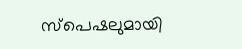സ്‌പെഷലുമായി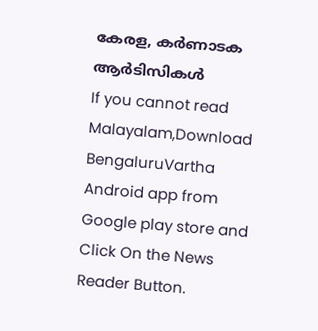കേരള, കര്‍ണാടക ആര്‍ടിസികള്‍
If you cannot read Malayalam,Download BengaluruVartha Android app from Google play store and Click On the News Reader Button.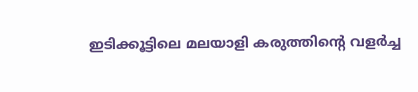ഇടിക്കൂട്ടിലെ മലയാളി കരുത്തിന്റെ വളർച്ച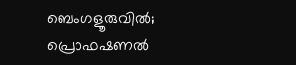ബെംഗളൂരുവിൽ; പ്രൊഫഷണൽ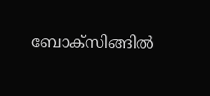ബോക്സിങ്ങിൽ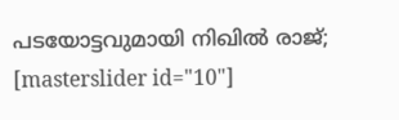പടയോട്ടവുമായി നിഖിൽ രാജ്;
[masterslider id="10"]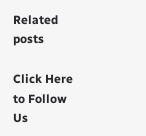Related posts

Click Here to Follow Us